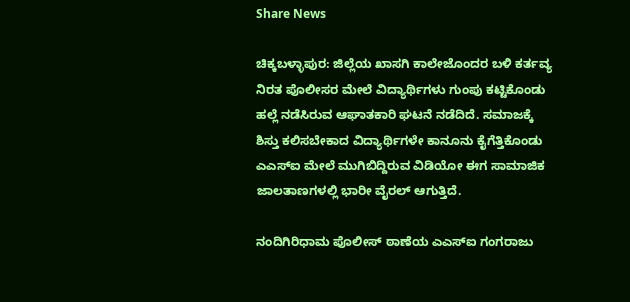Share News

ಚಿಕ್ಕಬಳ್ಳಾಪುರ: ಜಿಲ್ಲೆಯ ಖಾಸಗಿ ಕಾಲೇಜೊಂದರ ಬಳಿ ಕರ್ತವ್ಯ ನಿರತ ಪೊಲೀಸರ ಮೇಲೆ ವಿದ್ಯಾರ್ಥಿಗಳು ಗುಂಪು ಕಟ್ಟಿಕೊಂಡು ಹಲ್ಲೆ ನಡೆಸಿರುವ ಆಘಾತಕಾರಿ ಘಟನೆ ನಡೆದಿದೆ. ಸಮಾಜಕ್ಕೆ ಶಿಸ್ತು ಕಲಿಸಬೇಕಾದ ವಿದ್ಯಾರ್ಥಿಗಳೇ ಕಾನೂನು ಕೈಗೆತ್ತಿಕೊಂಡು ಎಎಸ್‌ಐ ಮೇಲೆ ಮುಗಿಬಿದ್ದಿರುವ ವಿಡಿಯೋ ಈಗ ಸಾಮಾಜಿಕ ಜಾಲತಾಣಗಳಲ್ಲಿ ಭಾರೀ ವೈರಲ್ ಆಗುತ್ತಿದೆ.

ನಂದಿಗಿರಿಧಾಮ ಪೊಲೀಸ್‌ ಠಾಣೆಯ ಎಎಸ್‌ಐ ಗಂಗರಾಜು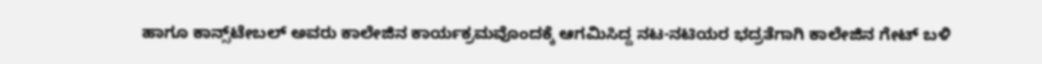ಹಾಗೂ ಕಾನ್ಸ್‌ಟೇಬಲ್ ಅವರು ಕಾಲೇಜಿನ ಕಾರ್ಯಕ್ರಮವೊಂದಕ್ಕೆ ಆಗಮಿಸಿದ್ದ ನಟ-ನಟಿಯರ ಭದ್ರತೆಗಾಗಿ ಕಾಲೇಜಿನ ಗೇಟ್ ಬಳಿ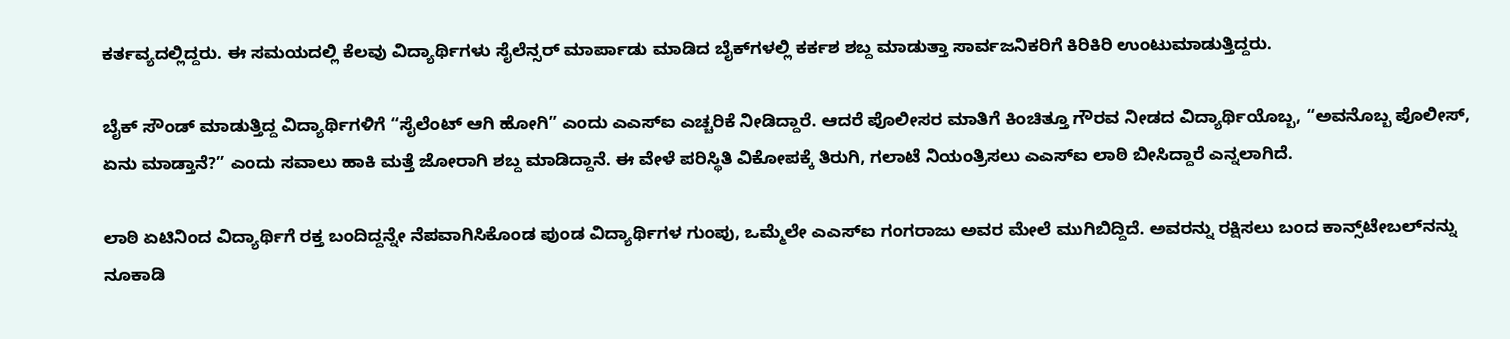ಕರ್ತವ್ಯದಲ್ಲಿದ್ದರು. ಈ ಸಮಯದಲ್ಲಿ ಕೆಲವು ವಿದ್ಯಾರ್ಥಿಗಳು ಸೈಲೆನ್ಸರ್ ಮಾರ್ಪಾಡು ಮಾಡಿದ ಬೈಕ್‌ಗಳಲ್ಲಿ ಕರ್ಕಶ ಶಬ್ದ ಮಾಡುತ್ತಾ ಸಾರ್ವಜನಿಕರಿಗೆ ಕಿರಿಕಿರಿ ಉಂಟುಮಾಡುತ್ತಿದ್ದರು.

ಬೈಕ್ ಸೌಂಡ್ ಮಾಡುತ್ತಿದ್ದ ವಿದ್ಯಾರ್ಥಿಗಳಿಗೆ “ಸೈಲೆಂಟ್ ಆಗಿ ಹೋಗಿ” ಎಂದು ಎಎಸ್‌ಐ ಎಚ್ಚರಿಕೆ ನೀಡಿದ್ದಾರೆ. ಆದರೆ ಪೊಲೀಸರ ಮಾತಿಗೆ ಕಿಂಚಿತ್ತೂ ಗೌರವ ನೀಡದ ವಿದ್ಯಾರ್ಥಿಯೊಬ್ಬ, “ಅವನೊಬ್ಬ ಪೊಲೀಸ್, ಏನು ಮಾಡ್ತಾನೆ?” ಎಂದು ಸವಾಲು ಹಾಕಿ ಮತ್ತೆ ಜೋರಾಗಿ ಶಬ್ದ ಮಾಡಿದ್ದಾನೆ. ಈ ವೇಳೆ ಪರಿಸ್ಥಿತಿ ವಿಕೋಪಕ್ಕೆ ತಿರುಗಿ, ಗಲಾಟೆ ನಿಯಂತ್ರಿಸಲು ಎಎಸ್‌ಐ ಲಾಠಿ ಬೀಸಿದ್ದಾರೆ ಎನ್ನಲಾಗಿದೆ.

ಲಾಠಿ ಏಟಿನಿಂದ ವಿದ್ಯಾರ್ಥಿಗೆ ರಕ್ತ ಬಂದಿದ್ದನ್ನೇ ನೆಪವಾಗಿಸಿಕೊಂಡ ಪುಂಡ ವಿದ್ಯಾರ್ಥಿಗಳ ಗುಂಪು, ಒಮ್ಮೆಲೇ ಎಎಸ್‌ಐ ಗಂಗರಾಜು ಅವರ ಮೇಲೆ ಮುಗಿಬಿದ್ದಿದೆ. ಅವರನ್ನು ರಕ್ಷಿಸಲು ಬಂದ ಕಾನ್ಸ್‌ಟೇಬಲ್‌ನನ್ನು ನೂಕಾಡಿ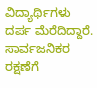ವಿದ್ಯಾರ್ಥಿಗಳು ದರ್ಪ ಮೆರೆದಿದ್ದಾರೆ. ಸಾರ್ವಜನಿಕರ ರಕ್ಷಣೆಗೆ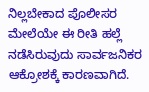ನಿಲ್ಲಬೇಕಾದ ಪೊಲೀಸರ ಮೇಲೆಯೇ ಈ ರೀತಿ ಹಲ್ಲೆ ನಡೆಸಿರುವುದು ಸಾರ್ವಜನಿಕರ ಆಕ್ರೋಶಕ್ಕೆ ಕಾರಣವಾಗಿದೆ.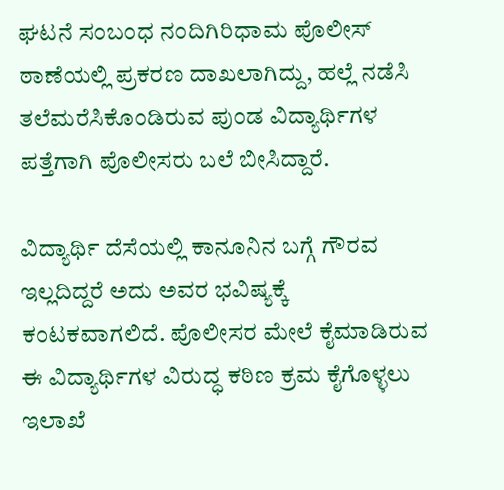ಘಟನೆ ಸಂಬಂಧ ನಂದಿಗಿರಿಧಾಮ ಪೊಲೀಸ್‌ ಠಾಣೆಯಲ್ಲಿ ಪ್ರಕರಣ ದಾಖಲಾಗಿದ್ದು, ಹಲ್ಲೆ ನಡೆಸಿ ತಲೆಮರೆಸಿಕೊಂಡಿರುವ ಪುಂಡ ವಿದ್ಯಾರ್ಥಿಗಳ ಪತ್ತೆಗಾಗಿ ಪೊಲೀಸರು ಬಲೆ ಬೀಸಿದ್ದಾರೆ.

ವಿದ್ಯಾರ್ಥಿ ದೆಸೆಯಲ್ಲಿ ಕಾನೂನಿನ ಬಗ್ಗೆ ಗೌರವ ಇಲ್ಲದಿದ್ದರೆ ಅದು ಅವರ ಭವಿಷ್ಯಕ್ಕೆ ಕಂಟಕವಾಗಲಿದೆ. ಪೊಲೀಸರ ಮೇಲೆ ಕೈಮಾಡಿರುವ ಈ ವಿದ್ಯಾರ್ಥಿಗಳ ವಿರುದ್ಧ ಕಠಿಣ ಕ್ರಮ ಕೈಗೊಳ್ಳಲು ಇಲಾಖೆ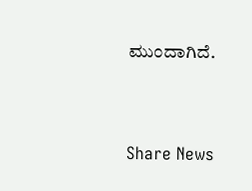ಮುಂದಾಗಿದೆ.




Share News